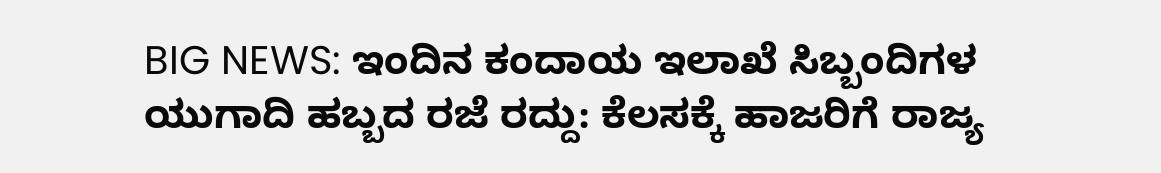BIG NEWS: ಇಂದಿನ ಕಂದಾಯ ಇಲಾಖೆ ಸಿಬ್ಬಂದಿಗಳ ಯುಗಾದಿ ಹಬ್ಬದ ರಜೆ ರದ್ದು: ಕೆಲಸಕ್ಕೆ ಹಾಜರಿಗೆ ರಾಜ್ಯ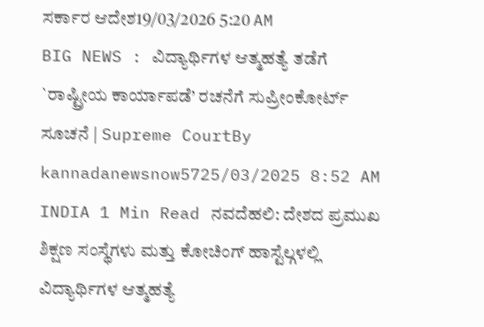ಸರ್ಕಾರ ಆದೇಶ19/03/2026 5:20 AM
BIG NEWS : ವಿದ್ಯಾರ್ಥಿಗಳ ಆತ್ಮಹತ್ಯೆ ತಡೆಗೆ `ರಾಷ್ಟ್ರೀಯ ಕಾರ್ಯಾಪಡೆ’ ರಚನೆಗೆ ಸುಪ್ರೀಂಕೋರ್ಟ್ ಸೂಚನೆ | Supreme CourtBy kannadanewsnow5725/03/2025 8:52 AM INDIA 1 Min Read ನವದೆಹಲಿ: ದೇಶದ ಪ್ರಮುಖ ಶಿಕ್ಷಣ ಸಂಸ್ಥೆಗಳು ಮತ್ತು ಕೋಚಿಂಗ್ ಹಾಸ್ಟೆಲ್ಗಳಲ್ಲಿ ವಿದ್ಯಾರ್ಥಿಗಳ ಆತ್ಮಹತ್ಯೆ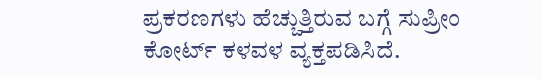ಪ್ರಕರಣಗಳು ಹೆಚ್ಚುತ್ತಿರುವ ಬಗ್ಗೆ ಸುಪ್ರೀಂ ಕೋರ್ಟ್ ಕಳವಳ ವ್ಯಕ್ತಪಡಿಸಿದೆ.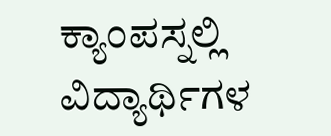ಕ್ಯಾಂಪಸ್ನಲ್ಲಿ ವಿದ್ಯಾರ್ಥಿಗಳ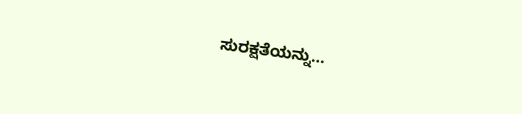ಸುರಕ್ಷತೆಯನ್ನು…